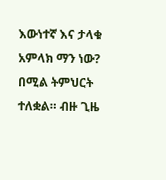እውነተኛ እና ታላቁ አምላክ ማን ነው? በሚል ትምህርት ተለቋል። ብዙ ጊዜ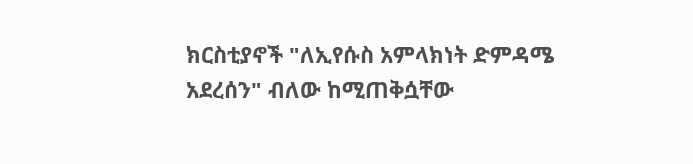ክርስቲያኖች "ለኢየሱስ አምላክነት ድምዳሜ አደረሰን" ብለው ከሚጠቅሷቸው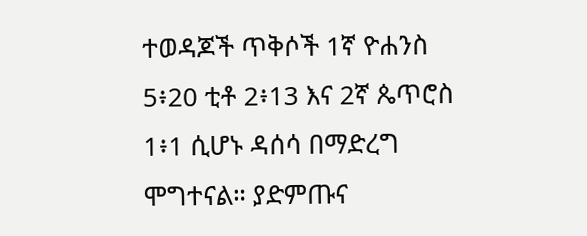ተወዳጆች ጥቅሶች 1ኛ ዮሐንስ 5፥20 ቲቶ 2፥13 እና 2ኛ ጴጥሮስ 1፥1 ሲሆኑ ዳሰሳ በማድረግ ሞግተናል። ያድምጡና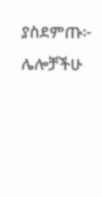ያስደምጡ፦ ሌሎቻችሁ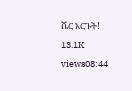ሼር አርጉት! 13.1K views08:44